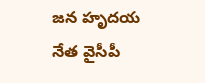జన హృదయ నేత వైసీపీ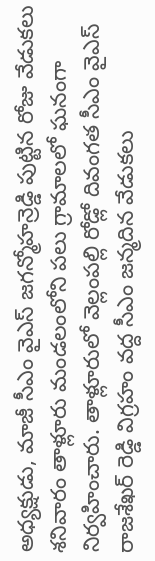అధ్యక్షుడు, మాజీ సీఎం వైఎస్ జగన్మోహన్రెడ్డి పుట్టిన రోజు వేడుకలు శనివారం తాళ్లూరు మండలంలోని పలు గ్రామాలలో ఘనంగా నిర్వహించారు. తాళ్లూరులో వెల్లంపల్లి రోడ్లో దివంగత సీఎం వైఎస్ రాజశేఖర్ రెడ్డి విగ్రహం వద్ద సీఎం జన్మదిన వేడుకలు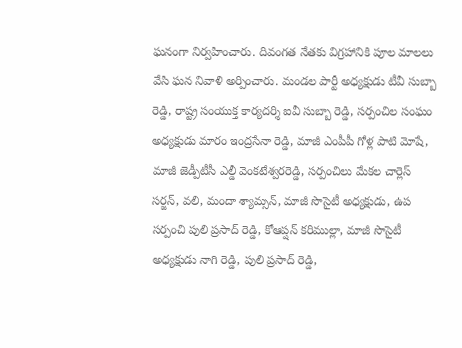ఘనంగా నిర్వహించారు. దివంగత నేతకు విగ్రహానికి పూల మాలలు వేసి ఘన నివాళి అర్పించారు. మండల పార్టీ అధ్యక్షుడు టీవీ సుబ్బా రెడ్డి, రాష్ట్ర సంయుక్త కార్యదర్శి ఐవీ సుబ్బా రెడ్డి, సర్పంచిల సంఘం అధ్యక్షుడు మారం ఇంద్రసేనా రెడ్డి, మాజీ ఎంపీపీ గోళ్ల పాటి మోషే, మాజీ జెడ్పీటీసీ ఎల్డీ వెంకటేశ్వరరెడ్డి, సర్పంచిలు మేకల చార్లెస్ సర్జన్, వలి, మందా శ్యామ్సన్, మాజీ సొసైటీ అధ్యక్షుడు, ఉప సర్పంచి పులి ప్రసాద్ రెడ్డి, కోఆప్షన్ కరిముల్లా, మాజీ సొసైటీ అధ్యక్షుడు నాగి రెడ్డి, పులి ప్రసాద్ రెడ్డి,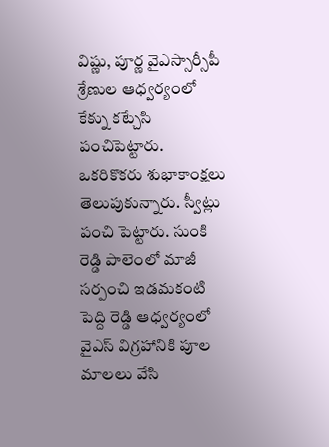విష్ణు, పూర్ణ వైఎస్సార్సీపీ శ్రేణుల ఆధ్వర్యంలో కేక్ను కట్చేసి పంచిపెట్టారు. ఒకరికొకరు శుభాకాంక్షలు తెలుపుకున్నారు. స్వీట్లు పంచి పెట్టారు. సుంకి రెడ్డి పాలెంలో మాజీ సర్పంచి ఇడమకంటి పెద్ది రెడ్డి ఆధ్వర్యంలో వైఎస్ విగ్రహానికి పూల మాలలు వేసి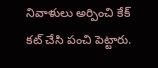నివాళులు అర్పించి కేక్ కట్ చేసి పంచి పెట్టారు.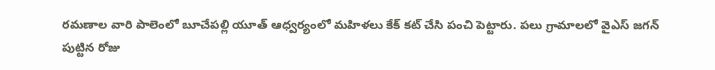రమణాల వారి పాలెంలో బూచేపల్లి యూత్ ఆధ్వర్యంలో మహిళలు కేక్ కట్ చేసి పంచి పెట్టారు. పలు గ్రామాలలో వైఎస్ జగన్ పుట్టిన రోజు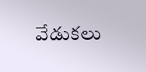వేడుకలు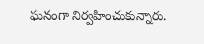ఘనంగా నిర్వహించుకున్నారు.